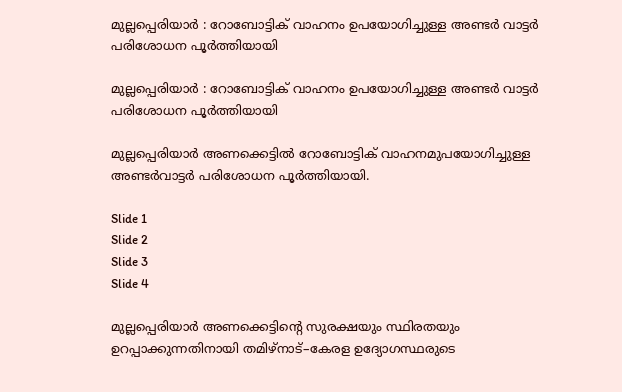മുല്ലപ്പെരിയാര്‍ : റോബോട്ടിക്‌ വാഹനം ഉപയോഗിച്ചുള്ള അണ്ടര്‍ വാട്ടര്‍ പരിശോധന പൂർത്തിയായി

മുല്ലപ്പെരിയാര്‍ : റോബോട്ടിക്‌ വാഹനം ഉപയോഗിച്ചുള്ള അണ്ടര്‍ വാട്ടര്‍ പരിശോധന പൂർത്തിയായി

മുല്ലപ്പെരിയാര്‍ അണക്കെട്ടില്‍ റോബോട്ടിക്‌ വാഹനമുപയോഗിച്ചുള്ള അണ്ടര്‍വാട്ടര്‍ പരിശോധന പൂര്‍ത്തിയായി.

Slide 1
Slide 2
Slide 3
Slide 4

മുല്ലപ്പെരിയാര്‍ അണക്കെട്ടിന്റെ സുരക്ഷയും സ്ഥിരതയും ഉറപ്പാക്കുന്നതിനായി തമിഴ്‌നാട്–കേരള ഉദ്യോഗസ്ഥരുടെ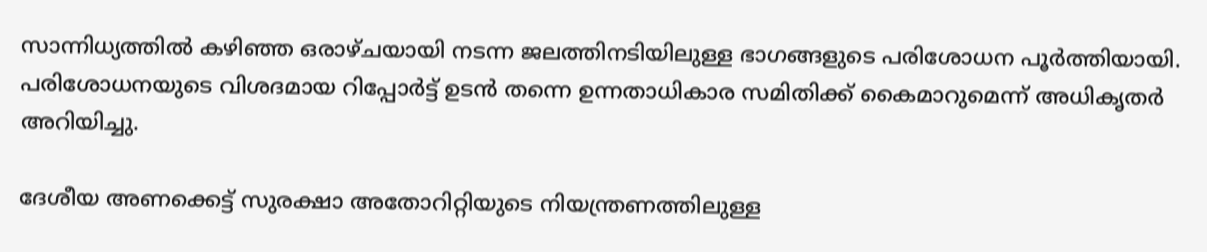സാന്നിധ്യത്തില്‍ കഴിഞ്ഞ ഒരാഴ്ചയായി നടന്ന ജലത്തിനടിയിലുള്ള ഭാഗങ്ങളുടെ പരിശോധന പൂര്‍ത്തിയായി. പരിശോധനയുടെ വിശദമായ റിപ്പോര്‍ട്ട് ഉടന്‍ തന്നെ ഉന്നതാധികാര സമിതിക്ക് കൈമാറുമെന്ന് അധികൃതര്‍ അറിയിച്ചു.

ദേശീയ അണക്കെട്ട് സുരക്ഷാ അതോറിറ്റിയുടെ നിയന്ത്രണത്തിലുള്ള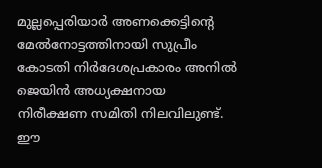മുല്ലപ്പെരിയാര്‍ അണക്കെട്ടിന്റെ മേല്‍നോട്ടത്തിനായി സുപ്രീം കോടതി നിര്‍ദേശപ്രകാരം അനില്‍ ജെയിന്‍ അധ്യക്ഷനായ നിരീക്ഷണ സമിതി നിലവിലുണ്ട്. ഈ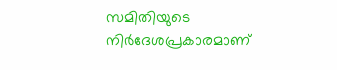സമിതിയുടെ നിര്‍ദേശപ്രകാരമാണ്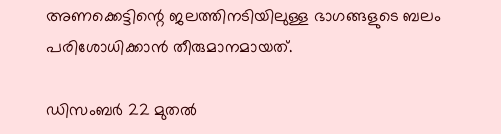അണക്കെട്ടിന്റെ ജലത്തിനടിയിലുള്ള ഭാഗങ്ങളുടെ ബലം പരിശോധിക്കാന്‍ തീരുമാനമായത്.

ഡിസംബര്‍ 22 മുതല്‍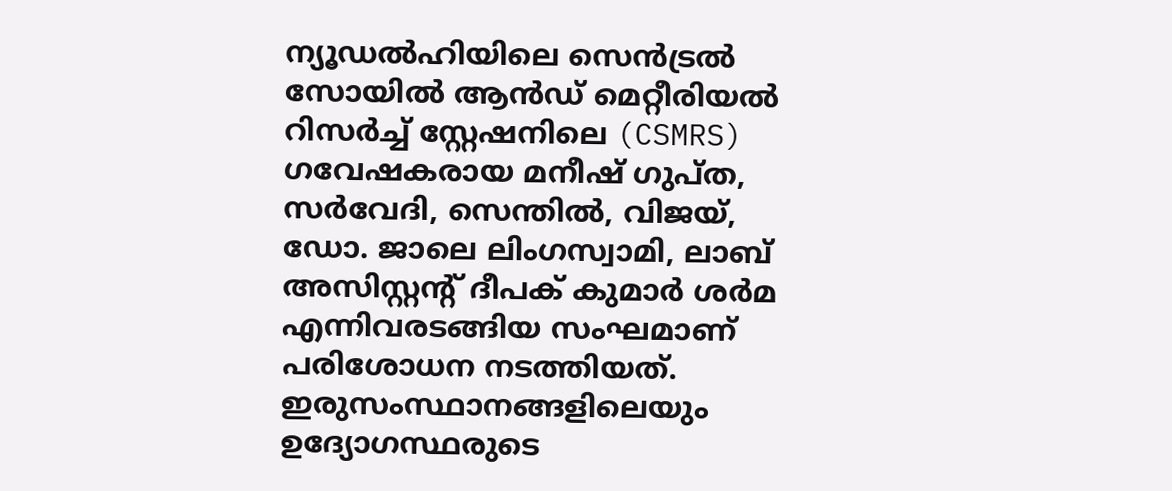ന്യൂഡല്‍ഹിയിലെ സെന്‍ട്രല്‍ സോയില്‍ ആന്‍ഡ് മെറ്റീരിയല്‍ റിസര്‍ച്ച് സ്റ്റേഷനിലെ (CSMRS) ഗവേഷകരായ മനീഷ് ഗുപ്ത, സര്‍വേദി, സെന്തില്‍, വിജയ്, ഡോ. ജാലെ ലിംഗസ്വാമി, ലാബ് അസിസ്റ്റന്റ് ദീപക് കുമാര്‍ ശര്‍മ എന്നിവരടങ്ങിയ സംഘമാണ് പരിശോധന നടത്തിയത്. ഇരുസംസ്ഥാനങ്ങളിലെയും ഉദ്യോഗസ്ഥരുടെ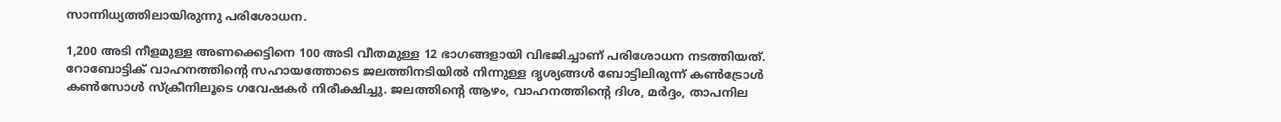സാന്നിധ്യത്തിലായിരുന്നു പരിശോധന.

1,200 അടി നീളമുള്ള അണക്കെട്ടിനെ 100 അടി വീതമുള്ള 12 ഭാഗങ്ങളായി വിഭജിച്ചാണ് പരിശോധന നടത്തിയത്. റോബോട്ടിക് വാഹനത്തിന്റെ സഹായത്തോടെ ജലത്തിനടിയില്‍ നിന്നുള്ള ദൃശ്യങ്ങള്‍ ബോട്ടിലിരുന്ന് കണ്‍ട്രോള്‍ കണ്‍സോള്‍ സ്‌ക്രീനിലൂടെ ഗവേഷകര്‍ നിരീക്ഷിച്ചു. ജലത്തിന്റെ ആഴം, വാഹനത്തിന്റെ ദിശ, മര്‍ദ്ദം, താപനില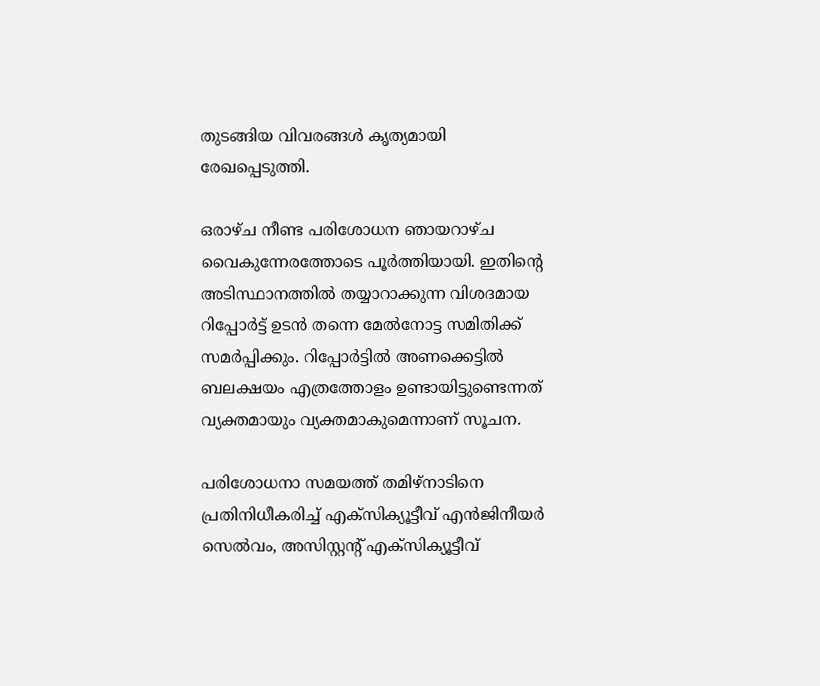തുടങ്ങിയ വിവരങ്ങള്‍ കൃത്യമായി രേഖപ്പെടുത്തി.

ഒരാഴ്ച നീണ്ട പരിശോധന ഞായറാഴ്ച വൈകുന്നേരത്തോടെ പൂര്‍ത്തിയായി. ഇതിന്റെ അടിസ്ഥാനത്തില്‍ തയ്യാറാക്കുന്ന വിശദമായ റിപ്പോര്‍ട്ട് ഉടന്‍ തന്നെ മേല്‍നോട്ട സമിതിക്ക് സമര്‍പ്പിക്കും. റിപ്പോര്‍ട്ടില്‍ അണക്കെട്ടില്‍ ബലക്ഷയം എത്രത്തോളം ഉണ്ടായിട്ടുണ്ടെന്നത് വ്യക്തമായും വ്യക്തമാകുമെന്നാണ് സൂചന.

പരിശോധനാ സമയത്ത് തമിഴ്‌നാടിനെ പ്രതിനിധീകരിച്ച് എക്‌സിക്യൂട്ടീവ് എന്‍ജിനീയര്‍ സെല്‍വം, അസിസ്റ്റന്റ് എക്‌സിക്യൂട്ടീവ്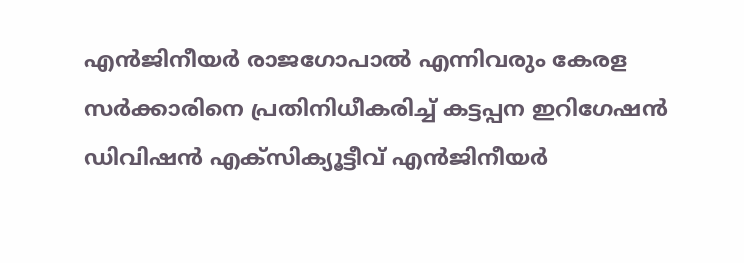എന്‍ജിനീയര്‍ രാജഗോപാല്‍ എന്നിവരും കേരള സര്‍ക്കാരിനെ പ്രതിനിധീകരിച്ച് കട്ടപ്പന ഇറിഗേഷന്‍ ഡിവിഷന്‍ എക്‌സിക്യൂട്ടീവ് എന്‍ജിനീയര്‍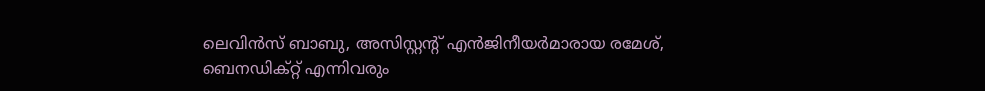ലെവിന്‍സ് ബാബു, അസിസ്റ്റന്റ് എന്‍ജിനീയര്‍മാരായ രമേശ്, ബെനഡിക്‌റ്റ് എന്നിവരും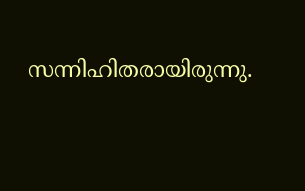സന്നിഹിതരായിരുന്നു.